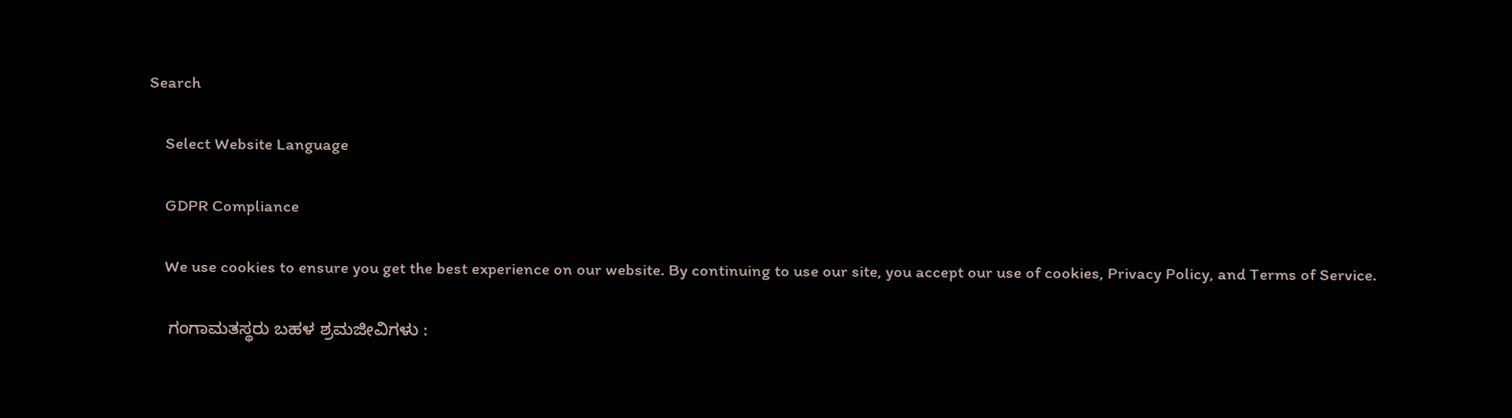Search

    Select Website Language

    GDPR Compliance

    We use cookies to ensure you get the best experience on our website. By continuing to use our site, you accept our use of cookies, Privacy Policy, and Terms of Service.

    ಗಂಗಾಮತಸ್ಥರು ಬಹಳ ಶ್ರಮಜೀವಿಗಳು :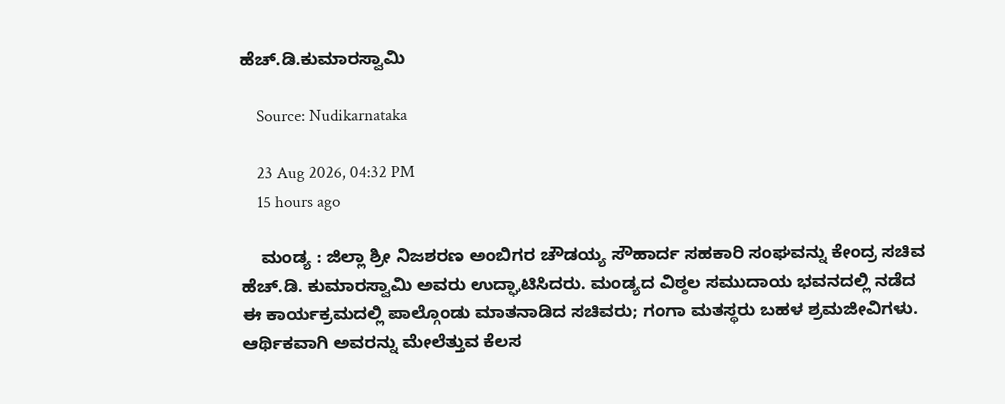ಹೆಚ್.ಡಿ.ಕುಮಾರಸ್ವಾಮಿ

    Source: Nudikarnataka

    23 Aug 2026, 04:32 PM
    15 hours ago

    ಮಂಡ್ಯ : ಜಿಲ್ಲಾ ಶ್ರೀ ನಿಜಶರಣ ಅಂಬಿಗರ ಚೌಡಯ್ಯ ಸೌಹಾರ್ದ ಸಹಕಾರಿ ಸಂಘವನ್ನು ಕೇಂದ್ರ ಸಚಿವ ಹೆಚ್.ಡಿ. ಕುಮಾರಸ್ವಾಮಿ ಅವರು ಉದ್ಘಾಟಿಸಿದರು. ಮಂಡ್ಯದ ವಿಠ್ಠಲ ಸಮುದಾಯ ಭವನದಲ್ಲಿ ನಡೆದ ಈ ಕಾರ್ಯಕ್ರಮದಲ್ಲಿ ಪಾಲ್ಗೊಂಡು ಮಾತನಾಡಿದ ಸಚಿವರು; ಗಂಗಾ ಮತಸ್ಥರು ಬಹಳ ಶ್ರಮಜೀವಿಗಳು. ಆರ್ಥಿಕವಾಗಿ ಅವರನ್ನು ಮೇಲೆತ್ತುವ ಕೆಲಸ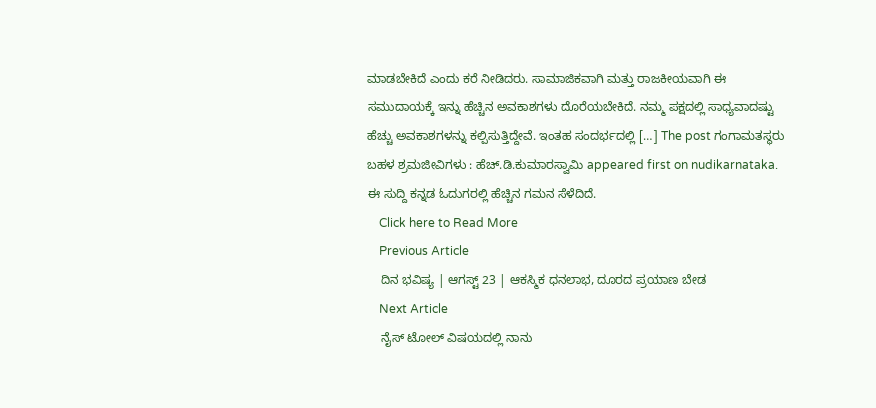ಮಾಡಬೇಕಿದೆ ಎಂದು ಕರೆ ನೀಡಿದರು. ಸಾಮಾಜಿಕವಾಗಿ ಮತ್ತು ರಾಜಕೀಯವಾಗಿ ಈ ಸಮುದಾಯಕ್ಕೆ ಇನ್ನು ಹೆಚ್ಚಿನ ಅವಕಾಶಗಳು ದೊರೆಯಬೇಕಿದೆ. ನಮ್ಮ ಪಕ್ಷದಲ್ಲಿ ಸಾಧ್ಯವಾದಷ್ಟು ಹೆಚ್ಚು ಅವಕಾಶಗಳನ್ನು ಕಲ್ಪಿಸುತ್ತಿದ್ದೇವೆ. ಇಂತಹ ಸಂದರ್ಭದಲ್ಲಿ […] The post ಗಂಗಾಮತಸ್ಥರು ಬಹಳ ಶ್ರಮಜೀವಿಗಳು : ಹೆಚ್.ಡಿ.ಕುಮಾರಸ್ವಾಮಿ appeared first on nudikarnataka. ಈ ಸುದ್ದಿ ಕನ್ನಡ ಓದುಗರಲ್ಲಿ ಹೆಚ್ಚಿನ ಗಮನ ಸೆಳೆದಿದೆ.
    Click here to Read More
    Previous Article
    ದಿನ ಭವಿಷ್ಯ | ಆಗಸ್ಟ್ 23 | ಆಕಸ್ಮಿಕ ಧನಲಾಭ, ದೂರದ ಪ್ರಯಾಣ ಬೇಡ
    Next Article
    ನೈಸ್ ಟೋಲ್ ವಿಷಯದಲ್ಲಿ ನಾನು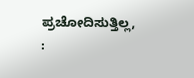ಪ್ರಚೋದಿಸುತ್ತಿಲ್ಲ, :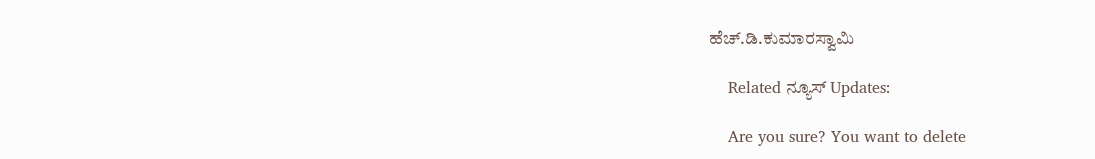ಹೆಚ್‍.ಡಿ.ಕುಮಾರಸ್ವಾಮಿ

    Related ನ್ಯೂಸ್ Updates:

    Are you sure? You want to delete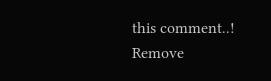this comment..! Remove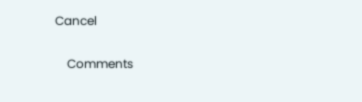Cancel

    Comments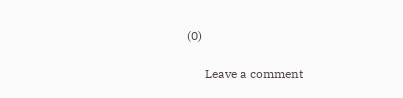(0)

      Leave a comment